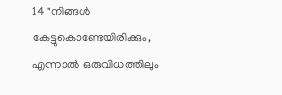14 "നിങ്ങൾ കേട്ടുകൊണ്ടേയിരിക്കും, എന്നാൽ ഒരുവിധത്തിലും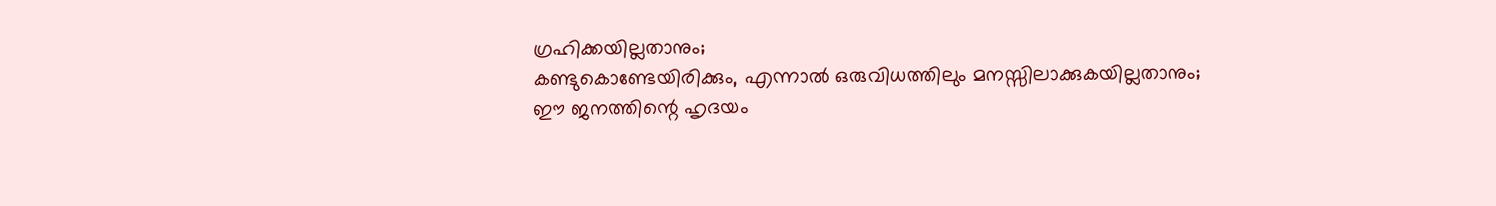ഗ്രഹിക്കയില്ലതാനും;
കണ്ടുകൊണ്ടേയിരിക്കും, എന്നാൽ ഒരുവിധത്തിലും മനസ്സിലാക്കുകയില്ലതാനും;
ഈ ജനത്തിന്റെ ഹൃദയം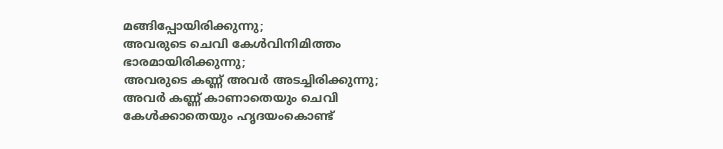മങ്ങിപ്പോയിരിക്കുന്നു;
അവരുടെ ചെവി കേൾവിനിമിത്തം ഭാരമായിരിക്കുന്നു;
അവരുടെ കണ്ണ് അവർ അടച്ചിരിക്കുന്നു;
അവർ കണ്ണ് കാണാതെയും ചെവി കേൾക്കാതെയും ഹൃദയംകൊണ്ട്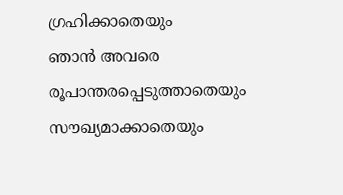ഗ്രഹിക്കാതെയും
ഞാൻ അവരെ രൂപാന്തരപ്പെടുത്താതെയും
സൗഖ്യമാക്കാതെയും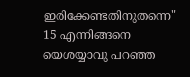ഇരിക്കേണ്ടതിനുതന്നെ"
15 എന്നിങ്ങനെ യെശയ്യാവു പറഞ്ഞ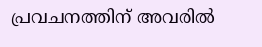പ്രവചനത്തിന് അവരിൽ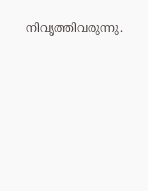നിവൃത്തിവരുന്നു.